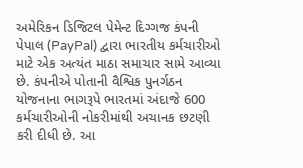અમેરિકન ડિજિટલ પેમેન્ટ દિગ્ગજ કંપની પેપાલ (PayPal) દ્વારા ભારતીય કર્મચારીઓ માટે એક અત્યંત માઠા સમાચાર સામે આવ્યા છે. કંપનીએ પોતાની વૈશ્વિક પુનર્ગઠન યોજનાના ભાગરૂપે ભારતમાં અંદાજે 600 કર્મચારીઓની નોકરીમાંથી અચાનક છટણી કરી દીધી છે. આ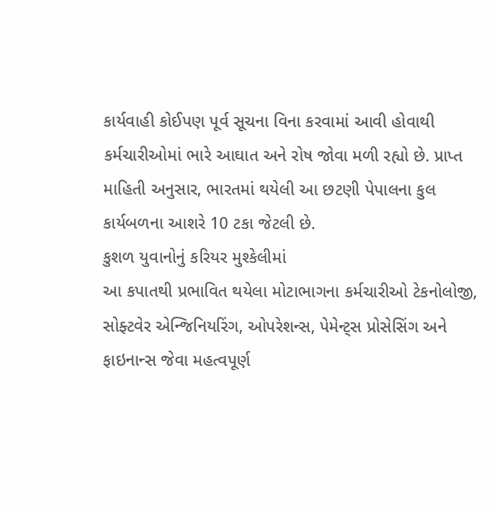કાર્યવાહી કોઈપણ પૂર્વ સૂચના વિના કરવામાં આવી હોવાથી કર્મચારીઓમાં ભારે આઘાત અને રોષ જોવા મળી રહ્યો છે. પ્રાપ્ત માહિતી અનુસાર, ભારતમાં થયેલી આ છટણી પેપાલના કુલ કાર્યબળના આશરે 10 ટકા જેટલી છે.
કુશળ યુવાનોનું કરિયર મુશ્કેલીમાં
આ કપાતથી પ્રભાવિત થયેલા મોટાભાગના કર્મચારીઓ ટેકનોલોજી, સોફ્ટવેર એન્જિનિયરિંગ, ઓપરેશન્સ, પેમેન્ટ્સ પ્રોસેસિંગ અને ફાઇનાન્સ જેવા મહત્વપૂર્ણ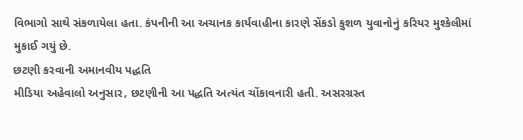વિભાગો સાથે સંકળાયેલા હતા. કંપનીની આ અચાનક કાર્યવાહીના કારણે સેંકડો કુશળ યુવાનોનું કરિયર મુશ્કેલીમાં મુકાઈ ગયું છે.
છટણી કરવાની અમાનવીય પદ્ધતિ
મીડિયા અહેવાલો અનુસાર, છટણીની આ પદ્ધતિ અત્યંત ચોંકાવનારી હતી. અસરગ્રસ્ત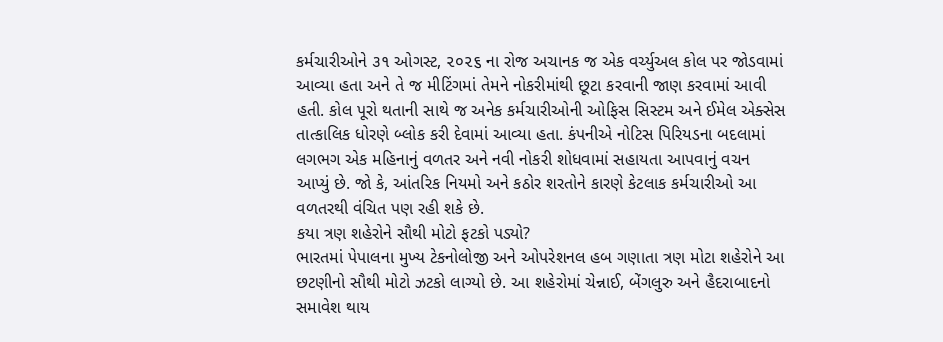કર્મચારીઓને ૩૧ ઓગસ્ટ, ૨૦૨૬ ના રોજ અચાનક જ એક વર્ચ્યુઅલ કોલ પર જોડવામાં આવ્યા હતા અને તે જ મીટિંગમાં તેમને નોકરીમાંથી છૂટા કરવાની જાણ કરવામાં આવી હતી. કોલ પૂરો થતાની સાથે જ અનેક કર્મચારીઓની ઓફિસ સિસ્ટમ અને ઈમેલ એક્સેસ તાત્કાલિક ધોરણે બ્લોક કરી દેવામાં આવ્યા હતા. કંપનીએ નોટિસ પિરિયડના બદલામાં લગભગ એક મહિનાનું વળતર અને નવી નોકરી શોધવામાં સહાયતા આપવાનું વચન આપ્યું છે. જો કે, આંતરિક નિયમો અને કઠોર શરતોને કારણે કેટલાક કર્મચારીઓ આ વળતરથી વંચિત પણ રહી શકે છે.
કયા ત્રણ શહેરોને સૌથી મોટો ફટકો પડ્યો?
ભારતમાં પેપાલના મુખ્ય ટેકનોલોજી અને ઓપરેશનલ હબ ગણાતા ત્રણ મોટા શહેરોને આ છટણીનો સૌથી મોટો ઝટકો લાગ્યો છે. આ શહેરોમાં ચેન્નાઈ, બેંગલુરુ અને હૈદરાબાદનો સમાવેશ થાય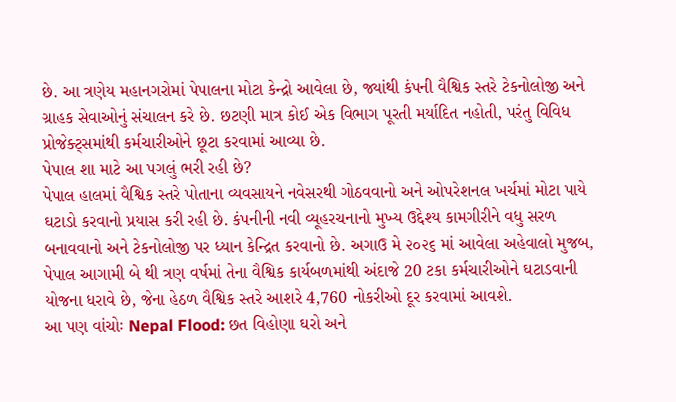છે. આ ત્રણેય મહાનગરોમાં પેપાલના મોટા કેન્દ્રો આવેલા છે, જ્યાંથી કંપની વૈશ્વિક સ્તરે ટેકનોલોજી અને ગ્રાહક સેવાઓનું સંચાલન કરે છે. છટણી માત્ર કોઈ એક વિભાગ પૂરતી મર્યાદિત નહોતી, પરંતુ વિવિધ પ્રોજેક્ટ્સમાંથી કર્મચારીઓને છૂટા કરવામાં આવ્યા છે.
પેપાલ શા માટે આ પગલું ભરી રહી છે?
પેપાલ હાલમાં વૈશ્વિક સ્તરે પોતાના વ્યવસાયને નવેસરથી ગોઠવવાનો અને ઓપરેશનલ ખર્ચમાં મોટા પાયે ઘટાડો કરવાનો પ્રયાસ કરી રહી છે. કંપનીની નવી વ્યૂહરચનાનો મુખ્ય ઉદ્દેશ્ય કામગીરીને વધુ સરળ બનાવવાનો અને ટેકનોલોજી પર ધ્યાન કેન્દ્રિત કરવાનો છે. અગાઉ મે ૨૦૨૬ માં આવેલા અહેવાલો મુજબ, પેપાલ આગામી બે થી ત્રણ વર્ષમાં તેના વૈશ્વિક કાર્યબળમાંથી અંદાજે 20 ટકા કર્મચારીઓને ઘટાડવાની યોજના ધરાવે છે, જેના હેઠળ વૈશ્વિક સ્તરે આશરે 4,760 નોકરીઓ દૂર કરવામાં આવશે.
આ પણ વાંચોઃ Nepal Flood: છત વિહોણા ઘરો અને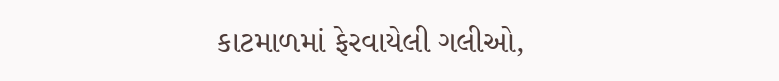કાટમાળમાં ફેરવાયેલી ગલીઓ,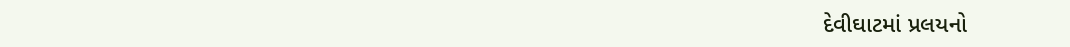દેવીઘાટમાં પ્રલયનો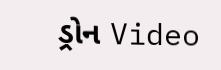ડ્રોન Video